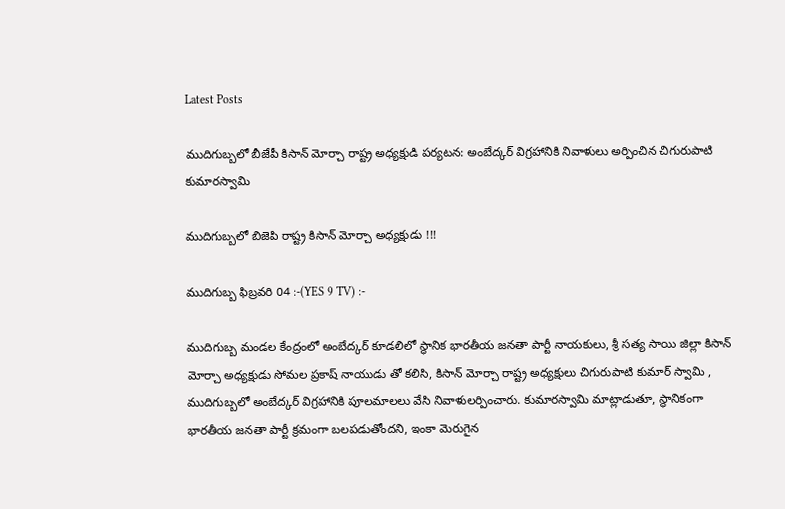Latest Posts

ముదిగుబ్బలో బీజేపీ కిసాన్ మోర్చా రాష్ట్ర అధ్యక్షుడి పర్యటన: అంబేద్కర్‌ విగ్రహానికి నివాళులు అర్పించిన చిగురుపాటి కుమారస్వామి

ముదిగుబ్బలో బిజెపి రాష్ట్ర కిసాన్ మోర్చా అధ్యక్షుడు !!!

ముదిగుబ్బ ఫిబ్రవరి 04 :-(YES 9 TV) :-

ముదిగుబ్బ మండల కేంద్రంలో అంబేద్కర్ కూడలిలో స్థానిక భారతీయ జనతా పార్టీ నాయకులు, శ్రీ సత్య సాయి జిల్లా కిసాన్ మోర్చా అధ్యక్షుడు సోమల ప్రకాష్ నాయుడు తో కలిసి, కిసాన్ మోర్చా రాష్ట్ర అధ్యక్షులు చిగురుపాటి కుమార్ స్వామి , ముదిగుబ్బలో అంబేద్కర్ విగ్రహానికి పూలమాలలు వేసి నివాళులర్పించారు. కుమారస్వామి మాట్లాడుతూ, స్థానికంగా భారతీయ జనతా పార్టీ క్రమంగా బలపడుతోందని, ఇంకా మెరుగైన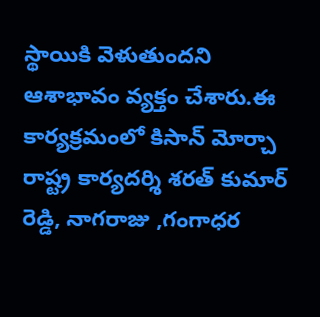స్థాయికి వెళుతుందని ఆశాభావం వ్యక్తం చేశారు.ఈ కార్యక్రమంలో కిసాన్ మోర్చా రాష్ట్ర కార్యదర్శి శరత్ కుమార్ రెడ్డి, నాగరాజు ,గంగాధర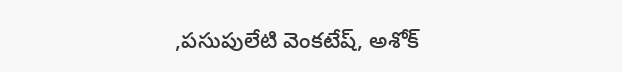,పసుపులేటి వెంకటేష్, అశోక్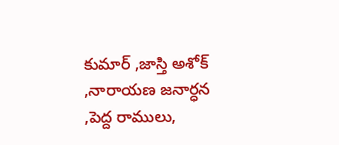కుమార్ ,జాస్తి అశోక్ ,నారాయణ జనార్ధన ,పెద్ద రాములు,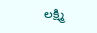లక్ష్మి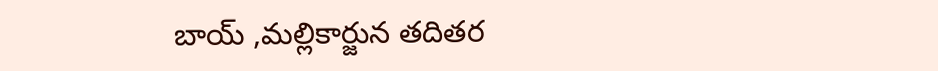బాయ్ ,మల్లికార్జున తదితర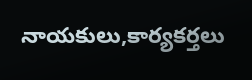నాయకులు,కార్యకర్తలు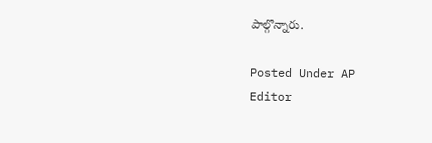పాల్గొన్నారు.

Posted Under AP
Editor